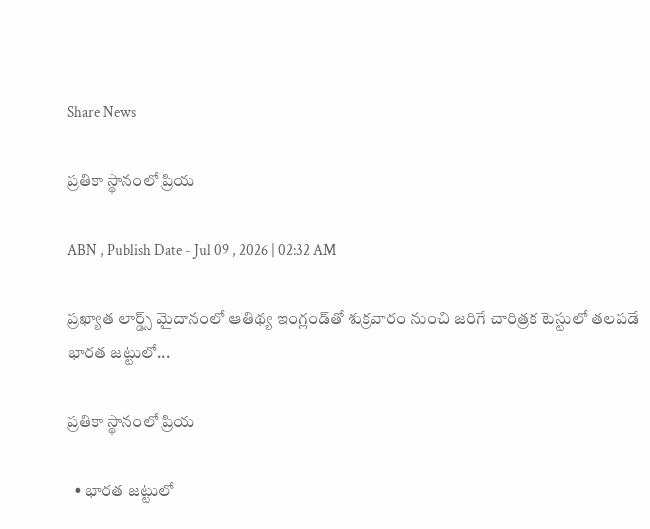Share News

ప్రతికా స్థానంలో ప్రియ

ABN , Publish Date - Jul 09 , 2026 | 02:32 AM

ప్రఖ్యాత లార్డ్స్‌ మైదానంలో ఆతిథ్య ఇంగ్లండ్‌తో శుక్రవారం నుంచి జరిగే చారిత్రక టెస్టులో తలపడే భారత జట్టులో...

ప్రతికా స్థానంలో ప్రియ

  • భారత జట్టులో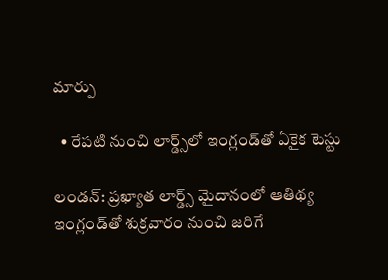మార్పు

  • రేపటి నుంచి లార్డ్స్‌లో ఇంగ్లండ్‌తో ఏకైక టెస్టు

లండన్‌: ప్రఖ్యాత లార్డ్స్‌ మైదానంలో ఆతిథ్య ఇంగ్లండ్‌తో శుక్రవారం నుంచి జరిగే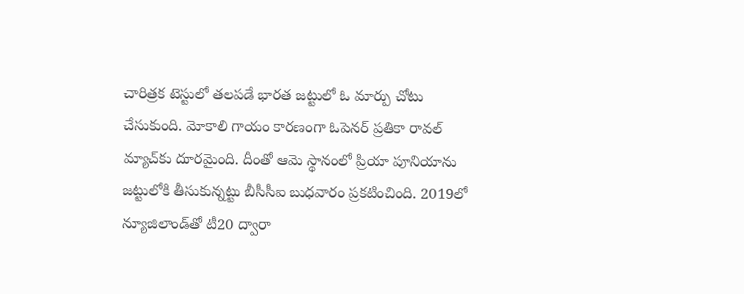చారిత్రక టెస్టులో తలపడే భారత జట్టులో ఓ మార్పు చోటు చేసుకుంది. మోకాలి గాయం కారణంగా ఓపెనర్‌ ప్రతికా రావల్‌ మ్యాచ్‌కు దూరమైంది. దీంతో ఆమె స్థానంలో ప్రియా పూనియాను జట్టులోకి తీసుకున్నట్టు బీసీసీఐ బుధవారం ప్రకటించింది. 2019లో న్యూజిలాండ్‌తో టీ20 ద్వారా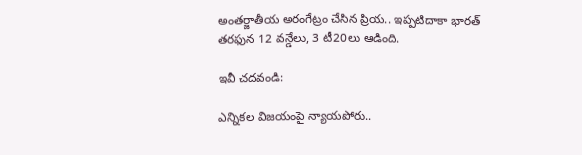అంతర్జాతీయ అరంగేట్రం చేసిన ప్రియ.. ఇప్పటిదాకా భారత్‌ తరఫున 12 వన్డేలు, 3 టీ20లు ఆడింది.

ఇవీ చదవండి:

ఎన్నికల విజయంపై న్యాయపోరు..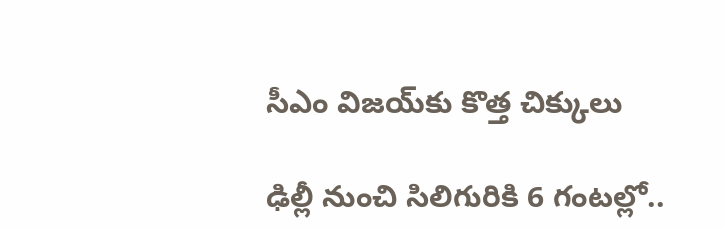సీఎం విజయ్‌కు కొత్త చిక్కులు

ఢిల్లీ నుంచి సిలిగురికి 6 గంటల్లో..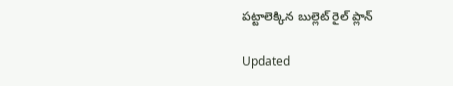పట్టాలెక్కిన బుల్లెట్‌ రైల్ ప్లాన్

Updated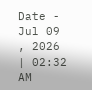Date - Jul 09 , 2026 | 02:32 AM